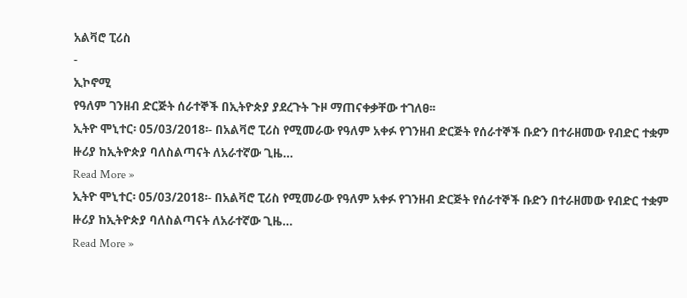አልቫሮ ፒሪስ
-
ኢኮኖሚ
የዓለም ገንዘብ ድርጅት ሰራተኞች በኢትዮጵያ ያደረጉት ጉዞ ማጠናቀቃቸው ተገለፀ፡፡
ኢትዮ ሞኒተር፡ 05/03/2018፡- በአልቫሮ ፒሪስ የሚመራው የዓለም አቀፉ የገንዘብ ድርጅት የሰራተኞች ቡድን በተራዘመው የብድር ተቋም ዙሪያ ከኢትዮጵያ ባለስልጣናት ለአራተኛው ጊዜ…
Read More »
ኢትዮ ሞኒተር፡ 05/03/2018፡- በአልቫሮ ፒሪስ የሚመራው የዓለም አቀፉ የገንዘብ ድርጅት የሰራተኞች ቡድን በተራዘመው የብድር ተቋም ዙሪያ ከኢትዮጵያ ባለስልጣናት ለአራተኛው ጊዜ…
Read More »